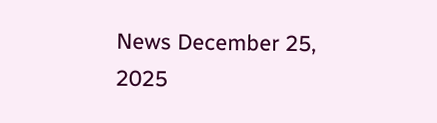News December 25, 2025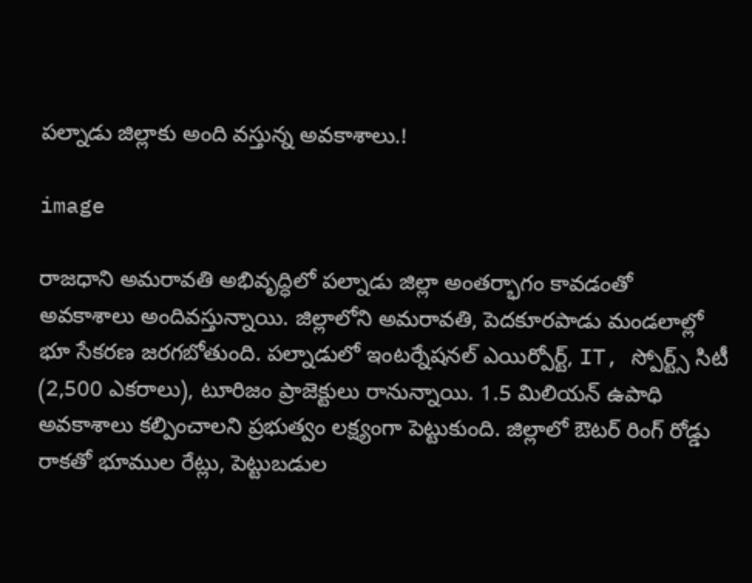పల్నాడు జిల్లాకు అంది వస్తున్న అవకాశాలు.!

image

రాజధాని అమరావతి అభివృద్ధిలో పల్నాడు జిల్లా అంతర్భాగం కావడంతో అవకాశాలు అందివస్తున్నాయి. జిల్లాలోని అమరావతి, పెదకూరపాడు మండలాల్లో భూ సేకరణ జరగబోతుంది. పల్నాడులో ఇంటర్నేషనల్ ఎయిర్పోర్ట్, IT, స్పోర్ట్స్ సిటీ (2,500 ఎకరాలు), టూరిజం ప్రాజెక్టులు రానున్నాయి. 1.5 మిలియన్ ఉపాధి అవకాశాలు కల్పించాలని ప్రభుత్వం లక్ష్యంగా పెట్టుకుంది. జిల్లాలో ఔటర్ రింగ్ రోడ్డు రాకతో భూముల రేట్లు, పెట్టుబడుల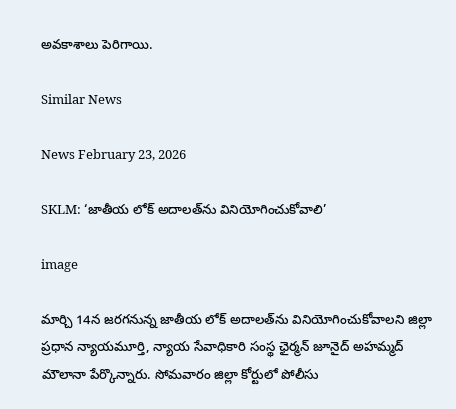అవకాశాలు పెరిగాయి.

Similar News

News February 23, 2026

SKLM: ‘జాతీయ లోక్ అదాలత్‌ను వినియోగించుకోవాలి’

image

మార్చి 14న జరగనున్న జాతీయ లోక్ అదాలత్‌ను వినియోగించుకోవాలని జిల్లా ప్రధాన న్యాయమూర్తి, న్యాయ సేవాధికారి సంస్థ ఛైర్మన్ జూనైద్ అహమ్మద్ మౌలానా పేర్కొన్నారు. సోమవారం జిల్లా కోర్టులో పోలీసు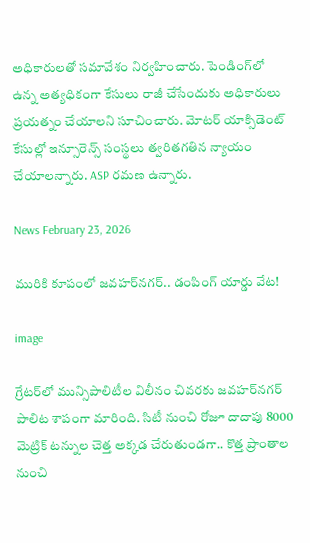అధికారులతో సమావేశం నిర్వహించారు. పెండింగ్‌లో ఉన్న అత్యధికంగా కేసులు రాజీ చేసేందుకు అధికారులు ప్రయత్నం చేయాలని సూచించారు. మోటర్ యాక్సిడెంట్ కేసుల్లో ఇన్సూరెన్స్ సంస్థలు త్వరితగతిన న్యాయం చేయాలన్నారు. ASP రమణ ఉన్నారు.

News February 23, 2026

మురికి కూపంలో జవహర్‌నగర్.. డంపింగ్ యార్డు వేట!

image

గ్రేటర్‌లో మున్సిపాలిటీల విలీనం చివరకు జవహర్‌నగర్ పాలిట శాపంగా మారింది. సిటీ నుంచి రోజూ దాదాపు 8000 మెట్రిక్ టన్నుల చెత్త అక్కడ చేరుతుండగా.. కొత్త ప్రాంతాల నుంచి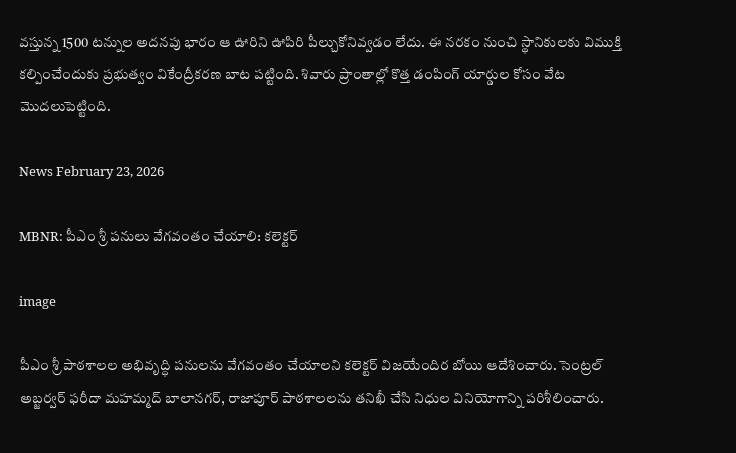వస్తున్న 1500 టన్నుల అదనపు భారం ఆ ఊరిని ఊపిరి పీల్చుకోనివ్వడం లేదు. ఈ నరకం నుంచి స్థానికులకు విముక్తి కల్పించేందుకు ప్రభుత్వం వికేంద్రీకరణ బాట పట్టింది. శివారు ప్రాంతాల్లో కొత్త డంపింగ్ యార్డుల కోసం వేట మొదలుపెట్టింది.

News February 23, 2026

MBNR: పీఎం శ్రీ పనులు వేగవంతం చేయాలి: కలెక్టర్

image

పీఎం శ్రీ పాఠశాలల అభివృద్ధి పనులను వేగవంతం చేయాలని కలెక్టర్ విజయేందిర బోయి ఆదేశించారు. సెంట్రల్ అబ్జర్వర్ ఫరీదా మహమ్మద్ బాలానగర్, రాజాపూర్ పాఠశాలలను తనిఖీ చేసి నిధుల వినియోగాన్ని పరిశీలించారు.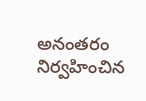అనంతరం నిర్వహించిన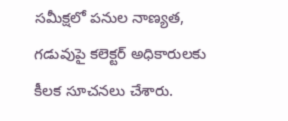సమీక్షలో పనుల నాణ్యత, గడువుపై కలెక్టర్ అధికారులకు కీలక సూచనలు చేశారు.